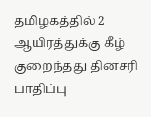தமிழகத்தில் 2 ஆயிரத்துக்கு கீழ் குறைந்தது தினசரி பாதிப்பு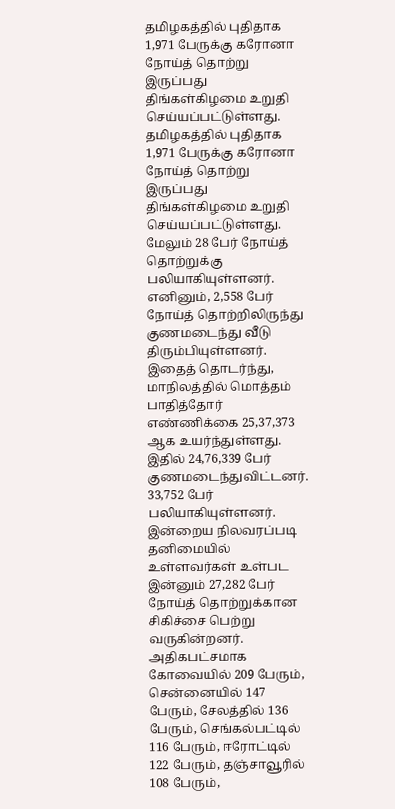தமிழகத்தில் புதிதாக 1,971 பேருக்கு கரோனா நோய்த் தொற்று இருப்பது திங்கள்கிழமை உறுதி செய்யப்பட்டுள்ளது.
தமிழகத்தில் புதிதாக 1,971 பேருக்கு கரோனா நோய்த் தொற்று இருப்பது திங்கள்கிழமை உறுதி செய்யப்பட்டுள்ளது.
மேலும் 28 பேர் நோய்த் தொற்றுக்கு பலியாகியுள்ளனர். எனினும், 2,558 பேர் நோய்த் தொற்றிலிருந்து குணமடைந்து வீடு திரும்பியுள்ளனர்.
இதைத் தொடர்ந்து, மாநிலத்தில் மொத்தம் பாதித்தோர் எண்ணிக்கை 25,37,373 ஆக உயர்ந்துள்ளது. இதில் 24,76,339 பேர் குணமடைந்துவிட்டனர். 33,752 பேர் பலியாகியுள்ளனர்.
இன்றைய நிலவரப்படி தனிமையில் உள்ளவர்கள் உள்பட இன்னும் 27,282 பேர் நோய்த் தொற்றுக்கான சிகிச்சை பெற்று வருகின்றனர்.
அதிகபட்சமாக கோவையில் 209 பேரும், சென்னையில் 147 பேரும், சேலத்தில் 136 பேரும், செங்கல்பட்டில் 116 பேரும், ஈரோட்டில் 122 பேரும், தஞ்சாவூரில் 108 பேரும்,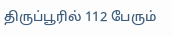திருப்பூரில் 112 பேரும்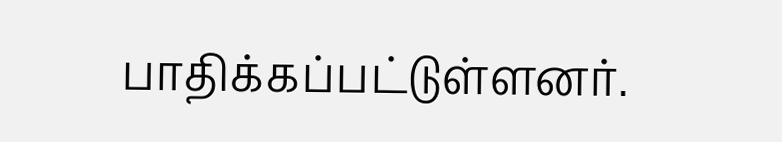பாதிக்கப்பட்டுள்ளனர்.